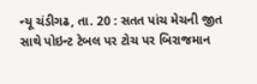ન્યૂ ચંડીગઢ, તા. 20 : સતત પાંચ મેચની જીત
સાથે પોઇન્ટ ટેબલ પર ટોચ પર બિરાજમાન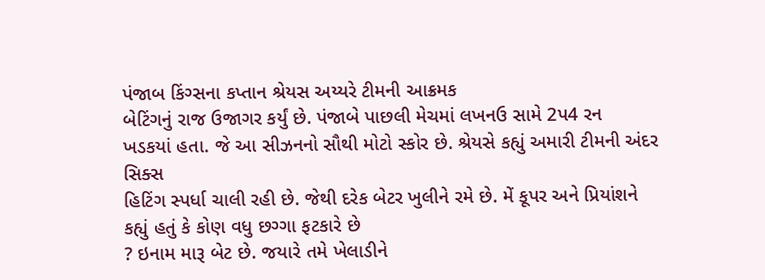પંજાબ કિંગ્સના કપ્તાન શ્રેયસ અય્યરે ટીમની આક્રમક
બેટિંગનું રાજ ઉજાગર કર્યું છે. પંજાબે પાછલી મેચમાં લખનઉ સામે 2પ4 રન
ખડકયાં હતા. જે આ સીઝનનો સૌથી મોટો સ્કોર છે. શ્રેયસે કહ્યું અમારી ટીમની અંદર સિક્સ
હિટિંગ સ્પર્ધા ચાલી રહી છે. જેથી દરેક બેટર ખુલીને રમે છે. મેં કૂપર અને પ્રિયાંશને
કહ્યું હતું કે કોણ વધુ છગ્ગા ફટકારે છે
? ઇનામ મારૂ બેટ છે. જયારે તમે ખેલાડીને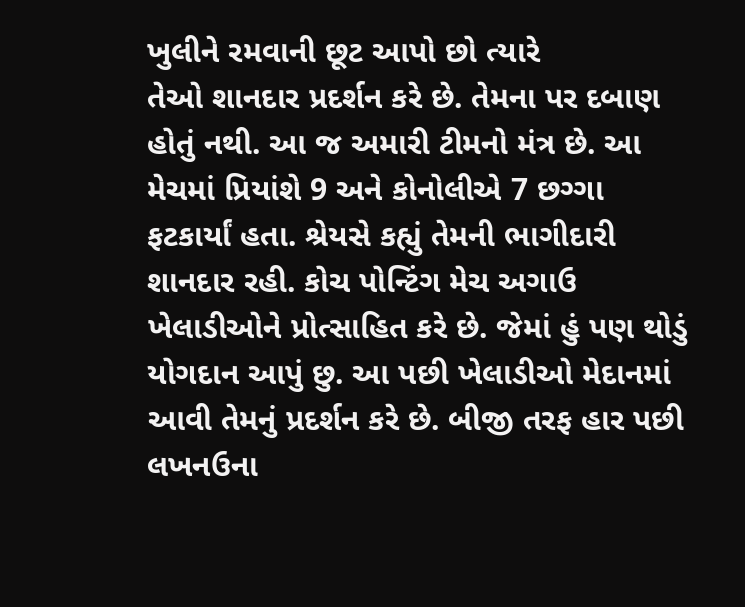ખુલીને રમવાની છૂટ આપો છો ત્યારે
તેઓ શાનદાર પ્રદર્શન કરે છે. તેમના પર દબાણ હોતું નથી. આ જ અમારી ટીમનો મંત્ર છે. આ
મેચમાં પ્રિયાંશે 9 અને કોનોલીએ 7 છગ્ગા ફટકાર્યાં હતા. શ્રેયસે કહ્યું તેમની ભાગીદારી
શાનદાર રહી. કોચ પોન્ટિંગ મેચ અગાઉ ખેલાડીઓને પ્રોત્સાહિત કરે છે. જેમાં હું પણ થોડું
યોગદાન આપું છુ. આ પછી ખેલાડીઓ મેદાનમાં આવી તેમનું પ્રદર્શન કરે છે. બીજી તરફ હાર પછી લખનઉના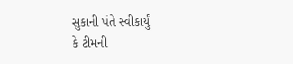સુકાની પંતે સ્વીકાર્યું
કે ટીમની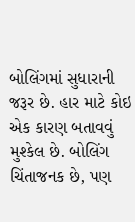બોલિંગમાં સુધારાની જરૂર છે. હાર માટે કોઇ એક કારણ બતાવવું મુશ્કેલ છે. બોલિંગ
ચિંતાજનક છે, પણ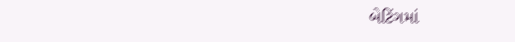બેટિંગમાં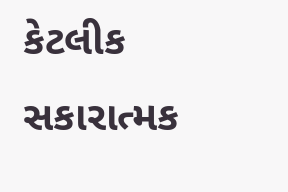કેટલીક સકારાત્મક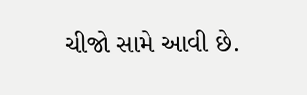ચીજો સામે આવી છે.